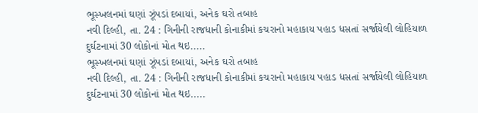ભૂસ્ખલનમાં ઘણાં ઝૂંપડાં દબાયાં, અનેક ઘરો તબાહ
નવી દિલ્હી, તા. 24 : ગિનીની રાજધાની કોનાકીમાં કચરાનો મહાકાય પહાડ ધસતાં સર્જાયેલી લોહિયાળ દુર્ઘટનામાં 30 લોકોનાં મોત થઇ.....
ભૂસ્ખલનમાં ઘણાં ઝૂંપડાં દબાયાં, અનેક ઘરો તબાહ
નવી દિલ્હી, તા. 24 : ગિનીની રાજધાની કોનાકીમાં કચરાનો મહાકાય પહાડ ધસતાં સર્જાયેલી લોહિયાળ દુર્ઘટનામાં 30 લોકોનાં મોત થઇ.....